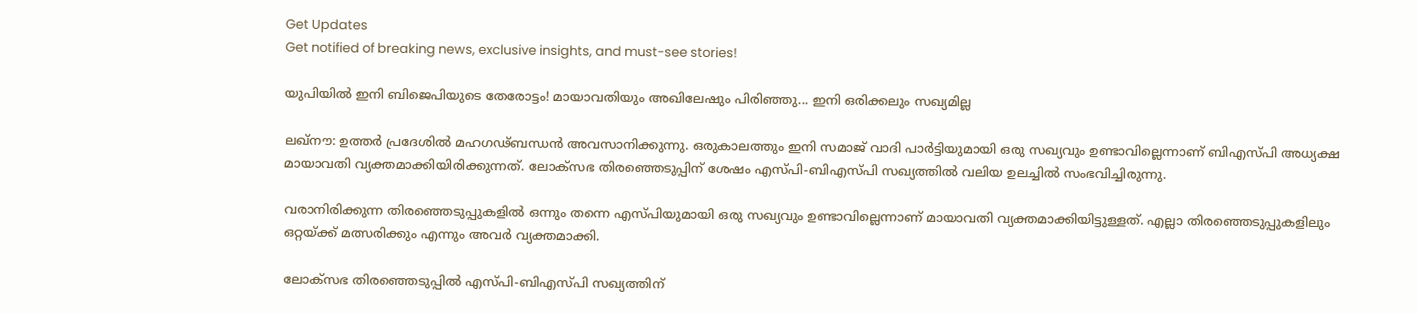Get Updates
Get notified of breaking news, exclusive insights, and must-see stories!

യുപിയില്‍ ഇനി ബിജെപിയുടെ തേരോട്ടം! മായാവതിയും അഖിലേഷും പിരിഞ്ഞു... ഇനി ഒരിക്കലും സഖ്യമില്ല

ലഖ്‌നൗ: ഉത്തര്‍ പ്രദേശില്‍ മഹഗഢ്ബന്ധന്‍ അവസാനിക്കുന്നു. ഒരുകാലത്തും ഇനി സമാജ് വാദി പാര്‍ട്ടിയുമായി ഒരു സഖ്യവും ഉണ്ടാവില്ലെന്നാണ് ബിഎസ്പി അധ്യക്ഷ മായാവതി വ്യക്തമാക്കിയിരിക്കുന്നത്. ലോക്‌സഭ തിരഞ്ഞെടുപ്പിന് ശേഷം എസ്പി-ബിഎസ്പി സഖ്യത്തില്‍ വലിയ ഉലച്ചില്‍ സംഭവിച്ചിരുന്നു.

വരാനിരിക്കുന്ന തിരഞ്ഞെടുപ്പുകളില്‍ ഒന്നും തന്നെ എസ്പിയുമായി ഒരു സഖ്യവും ഉണ്ടാവില്ലെന്നാണ് മായാവതി വ്യക്തമാക്കിയിട്ടുള്ളത്. എല്ലാ തിരഞ്ഞെടുപ്പുകളിലും ഒറ്റയ്ക്ക് മത്സരിക്കും എന്നും അവര്‍ വ്യക്തമാക്കി.

ലോക്‌സഭ തിരഞ്ഞെടുപ്പില്‍ എസ്പി-ബിഎസ്പി സഖ്യത്തിന്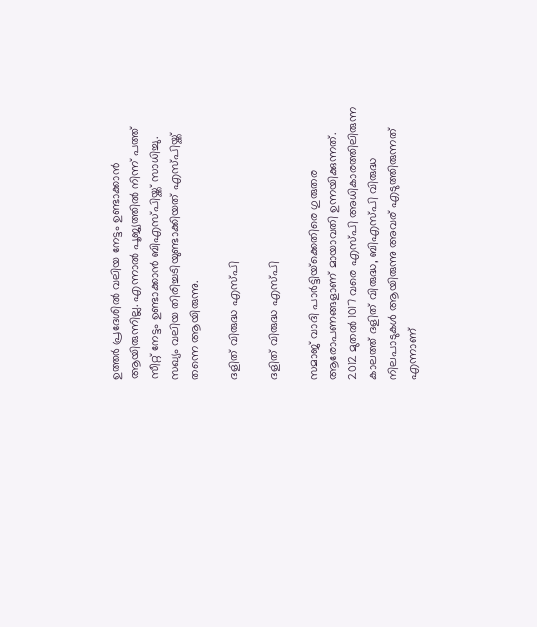ഉത്തര്‍ പ്രദേശില്‍ വലിയ നേട്ടം ഉണ്ടാക്കാന്‍ ആയിരുന്നില്ല. എന്നാല്‍ പൂജ്യത്തില്‍ നിന്ന് പത്ത് സീറ്റ് നേട്ടം ഉണ്ടാക്കാന്‍ ബിഎസ്പിയ്ക്ക് സാധിച്ചു. സഖ്യം വലിയ തിരിച്ചടിയുണ്ടാക്കിയത് എസ്പിയ്ക്ക് തന്നെ ആയിരുന്നു.

ദളിത് വിരുദ്ധ എസ്പി

ദളിത് വിരുദ്ധ എസ്പി

സമാജ് വാദി പാര്‍ട്ടിയ്‌ക്കെതിരെ ഗുരുതര ആരോപണങ്ങളാണ് മായാവതി ഉന്നയിക്കുന്നത്. 2012 മുതല്‍ 1017 വരെ എസ്പി അധികാരത്തിലിരുന്ന കാലത്ത് ദളിത് വിരുദ്ധ, ബിഎസ്പി വിരുദ്ധ നിലപാടുകള്‍ ആയിരുന്നു അവര് എടുത്തിരുന്നത് എന്നാണ്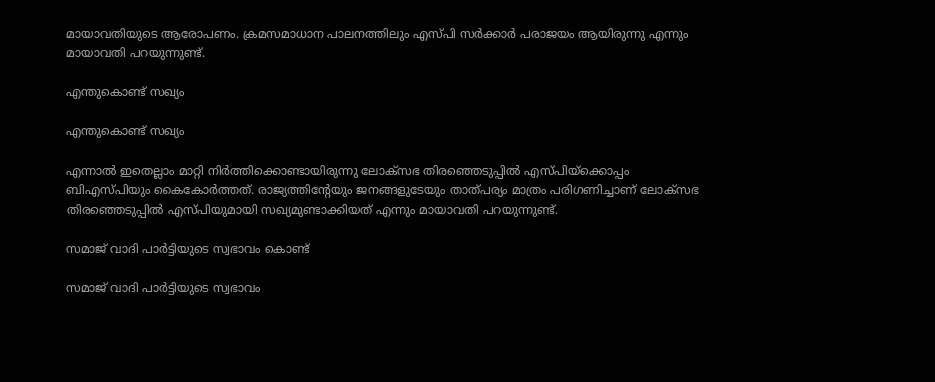മായാവതിയുടെ ആരോപണം. ക്രമസമാധാന പാലനത്തിലും എസ്പി സര്‍ക്കാര്‍ പരാജയം ആയിരുന്നു എന്നും മായാവതി പറയുന്നുണ്ട്.

എന്തുകൊണ്ട് സഖ്യം

എന്തുകൊണ്ട് സഖ്യം

എന്നാല്‍ ഇതെല്ലാം മാറ്റി നിര്‍ത്തിക്കൊണ്ടായിരുന്നു ലോക്‌സഭ തിരഞ്ഞെടുപ്പില്‍ എസ്പിയ്‌ക്കൊപ്പം ബിഎസ്പിയും കൈകോര്‍ത്തത്. രാജ്യത്തിന്റേയും ജനങ്ങളുടേയും താത്പര്യം മാത്രം പരിഗണിച്ചാണ് ലോക്‌സഭ തിരഞ്ഞെടുപ്പില്‍ എസ്പിയുമായി സഖ്യമുണ്ടാക്കിയത് എന്നും മായാവതി പറയുന്നുണ്ട്.

സമാജ് വാദി പാര്‍ട്ടിയുടെ സ്വഭാവം കൊണ്ട്

സമാജ് വാദി പാര്‍ട്ടിയുടെ സ്വഭാവം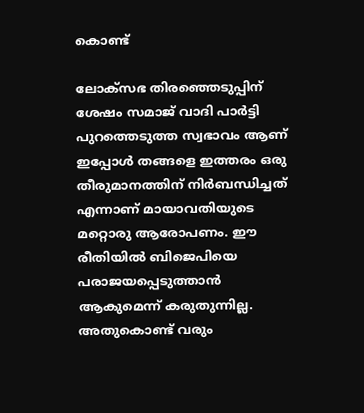കൊണ്ട്

ലോക്‌സഭ തിരഞ്ഞെടുപ്പിന് ശേഷം സമാജ് വാദി പാര്‍ട്ടി പുറത്തെടുത്ത സ്വഭാവം ആണ് ഇപ്പോള്‍ തങ്ങളെ ഇത്തരം ഒരു തീരുമാനത്തിന് നിര്‍ബന്ധിച്ചത് എന്നാണ് മായാവതിയുടെ മറ്റൊരു ആരോപണം. ഈ രീതിയില്‍ ബിജെപിയെ പരാജയപ്പെടുത്താന്‍ ആകുമെന്ന് കരുതുന്നില്ല. അതുകൊണ്ട് വരും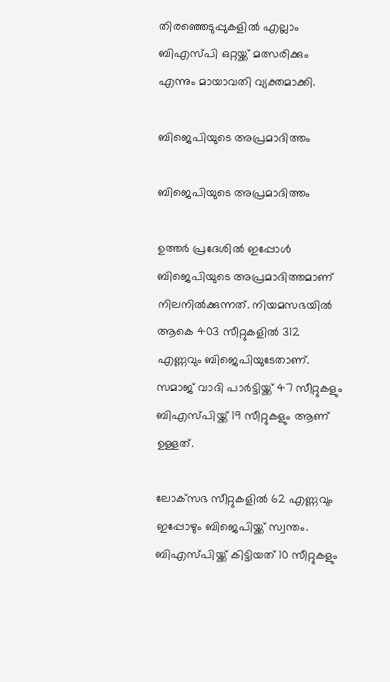തിരഞ്ഞെടുപ്പുകളില്‍ എല്ലാം ബിഎസ്പി ഒറ്റയ്ക്ക് മത്സരിക്കും എന്നും മായാവതി വ്യക്തമാക്കി.

ബിജെപിയുടെ അപ്രമാദിത്തം

ബിജെപിയുടെ അപ്രമാദിത്തം

ഉത്തര്‍ പ്രദേശില്‍ ഇപ്പോള്‍ ബിജെപിയുടെ അപ്രമാദിത്തമാണ് നിലനില്‍ക്കുന്നത്. നിയമസഭയില്‍ ആകെ 403 സീറ്റുകളില്‍ 312 എണ്ണവും ബിജെപിയുടേതാണ്. സമാജ് വാദി പാര്‍ട്ടിയ്ക്ക് 47 സീറ്റുകളും ബിഎസ്പിയ്ക്ക് 19 സീറ്റുകളും ആണ് ഉള്ളത്.

ലോക്‌സഭ സീറ്റുകളില്‍ 62 എണ്ണവും ഇപ്പോഴും ബിജെപിയ്ക്ക് സ്വന്തം. ബിഎസ്പിയ്ക്ക് കിട്ടിയത് 10 സീറ്റുകളും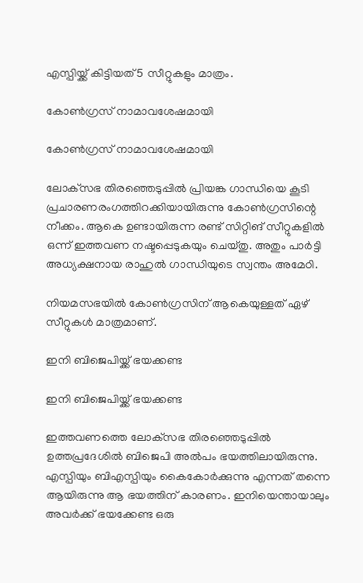എസ്പിയ്ക്ക് കിട്ടിയത് 5 സീറ്റുകളും മാത്രം.

കോണ്‍ഗ്രസ് നാമാവശേഷമായി

കോണ്‍ഗ്രസ് നാമാവശേഷമായി

ലോക്‌സഭ തിരഞ്ഞെടുപ്പില്‍ പ്രിയങ്ക ഗാന്ധിയെ കൂടി പ്രചാരണരംഗത്തിറക്കിയായിരുന്നു കോണ്‍ഗ്രസിന്റെ നീക്കം. ആകെ ഉണ്ടായിരുന്ന രണ്ട് സിറ്റിങ് സീറ്റുകളില്‍ ഒന്ന് ഇത്തവണ നഷ്ടപ്പെടുകയും ചെയ്തു. അതും പാര്‍ട്ടി അധ്യക്ഷനായ രാഹുല്‍ ഗാന്ധിയുടെ സ്വന്തം അമേഠി.

നിയമസഭയില്‍ കോണ്‍ഗ്രസിന് ആകെയുള്ളത് ഏഴ് സീറ്റുകള്‍ മാത്രമാണ്.

ഇനി ബിജെപിയ്ക്ക് ഭയക്കണ്ട

ഇനി ബിജെപിയ്ക്ക് ഭയക്കണ്ട

ഇത്തവണത്തെ ലോക്‌സഭ തിരഞ്ഞെടുപ്പില്‍ ഉത്തപ്രദേശില്‍ ബിജെപി അല്‍പം ഭയത്തിലായിരുന്നു. എസ്പിയും ബിഎസ്പിയും കൈകോര്‍ക്കുന്നു എന്നത് തന്നെ ആയിരുന്നു ആ ഭയത്തിന് കാരണം. ഇനിയെന്തായാലും അവര്‍ക്ക് ഭയക്കേണ്ട ഒരു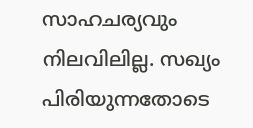സാഹചര്യവും നിലവിലില്ല. സഖ്യം പിരിയുന്നതോടെ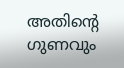അതിന്റെ ഗുണവും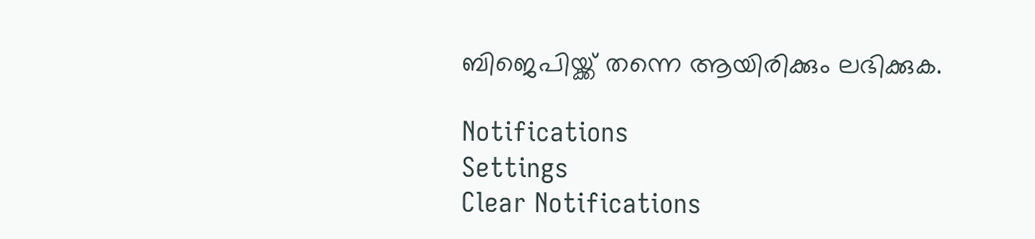ബിജെപിയ്ക്ക് തന്നെ ആയിരിക്കും ലഭിക്കുക.

Notifications
Settings
Clear Notifications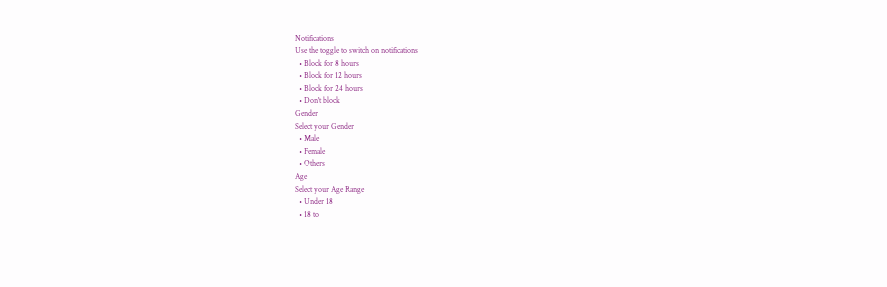Notifications
Use the toggle to switch on notifications
  • Block for 8 hours
  • Block for 12 hours
  • Block for 24 hours
  • Don't block
Gender
Select your Gender
  • Male
  • Female
  • Others
Age
Select your Age Range
  • Under 18
  • 18 to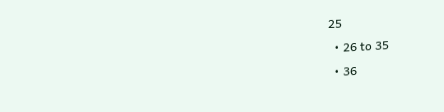25
  • 26 to 35
  • 36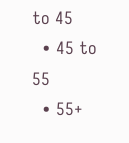to 45
  • 45 to 55
  • 55+